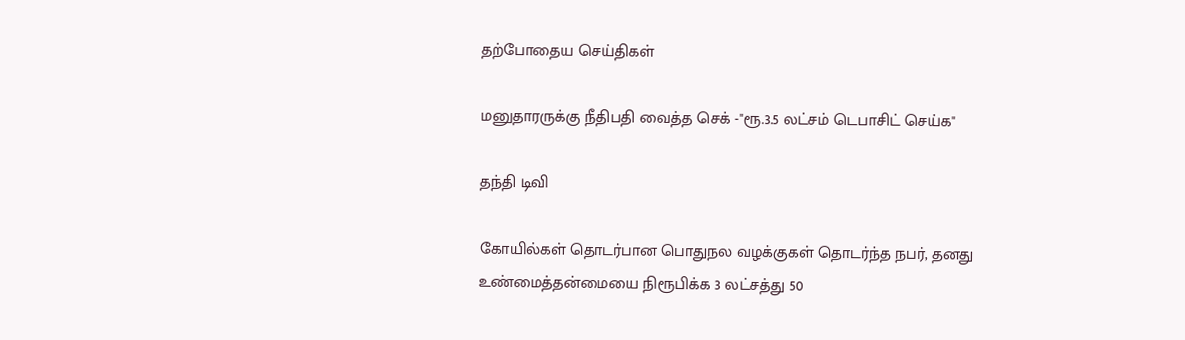தற்போதைய செய்திகள்

மனுதாரருக்கு நீதிபதி வைத்த செக் -"ரூ.3.5 லட்சம் டெபாசிட் செய்க"

தந்தி டிவி

கோயில்கள் தொடர்பான பொதுநல வழக்குகள் தொடர்ந்த நபர், தனது உண்மைத்தன்மையை நிரூபிக்க 3 லட்சத்து 50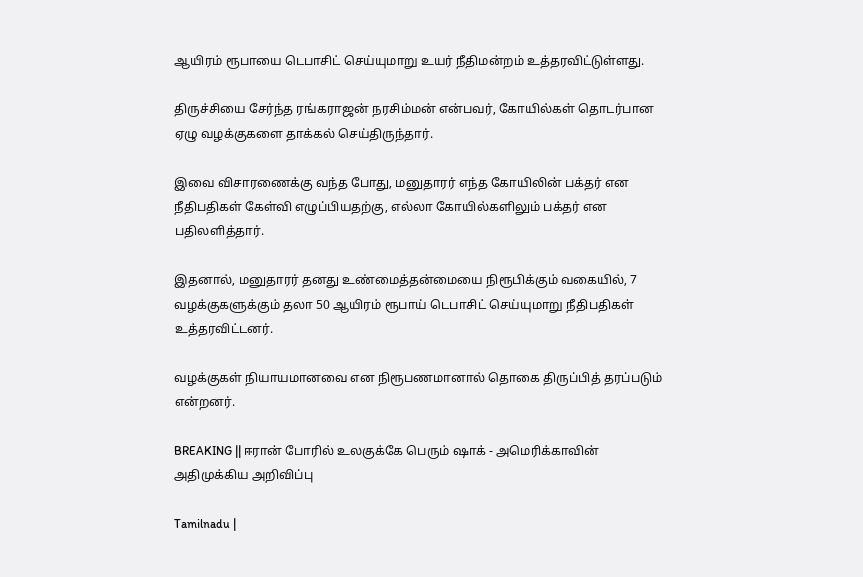ஆயிரம் ரூபாயை டெபாசிட் செய்யுமாறு உயர் நீதிமன்றம் உத்தரவிட்டுள்ளது.

திருச்சியை சேர்ந்த ரங்கராஜன் நரசிம்மன் என்பவர், கோயில்கள் தொடர்பான ஏழு வழக்குகளை தாக்கல் செய்திருந்தார்.

இவை விசாரணைக்கு வந்த போது, மனுதாரர் எந்த கோயிலின் பக்தர் என நீதிபதிகள் கேள்வி எழுப்பியதற்கு, எல்லா கோயில்களிலும் பக்தர் என பதிலளித்தார்.

இதனால், மனுதார‌ர் தனது உண்மைத்தன்மையை நிரூபிக்கும் வகையில், 7 வழக்குகளுக்கும் தலா 50 ஆயிரம் ரூபாய் டெபாசிட் செய்யுமாறு நீதிபதிகள் உத்தரவிட்டனர்.

வழக்குகள் நியாயமானவை என நிரூபணமானால் தொகை திருப்பித் தரப்படும் என்றனர்.

BREAKING || ஈரான் போரில் உலகுக்கே பெரும் ஷாக் - அமெரிக்காவின் அதிமுக்கிய அறிவிப்பு

Tamilnadu |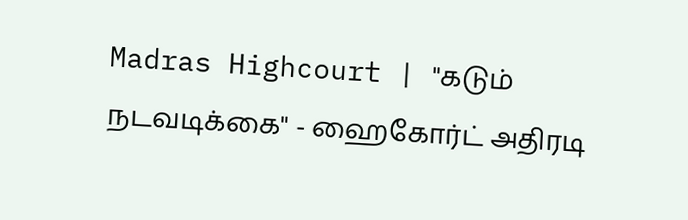Madras Highcourt | "கடும் நடவடிக்கை" - ஹைகோர்ட் அதிரடி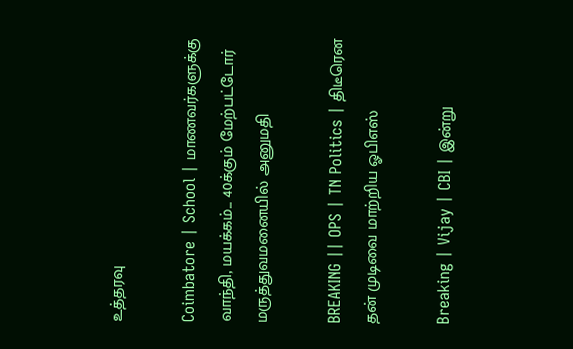உத்தரவு

Coimbatore | School | மாணவர்களுக்கு வாந்தி, மயக்கம்... 40க்கும் மேற்பட்டோர் மருத்துவமனையில் அனுமதி

BREAKING || OPS | TN Politics | திடீரென தன் முடிவை மாற்றிய ஓபிஎஸ்

Breaking | Vijay | CBI | இன்று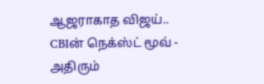ஆஜராகாத விஜய்.. CBIன் நெக்ஸ்ட் மூவ் - அதிரும்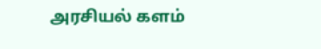அரசியல் களம்